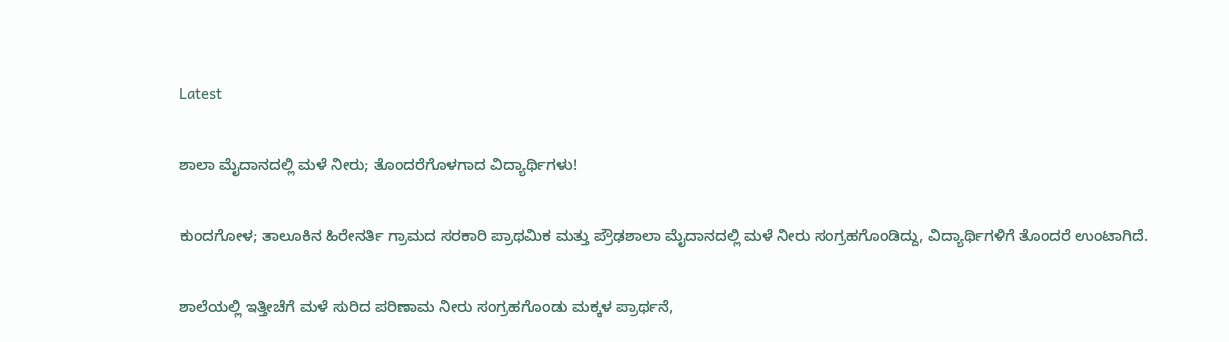Latest

ಶಾಲಾ ಮೈದಾನದಲ್ಲಿ ಮಳೆ ನೀರು; ತೊಂದರೆಗೊಳಗಾದ ವಿದ್ಯಾರ್ಥಿಗಳು!

ಕುಂದಗೋಳ; ತಾಲೂಕಿನ ಹಿರೇನರ್ತಿ ಗ್ರಾಮದ ಸರಕಾರಿ ಪ್ರಾಥಮಿಕ ಮತ್ತು ಪ್ರೌಢಶಾಲಾ ಮೈದಾನದಲ್ಲಿ ಮಳೆ ನೀರು ಸಂಗ್ರಹಗೊಂಡಿದ್ದು, ವಿದ್ಯಾರ್ಥಿಗಳಿಗೆ ತೊಂದರೆ ಉಂಟಾಗಿದೆ.

ಶಾಲೆಯಲ್ಲಿ ಇತ್ತೀಚೆಗೆ ಮಳೆ ಸುರಿದ ಪರಿಣಾಮ ನೀರು ಸಂಗ್ರಹಗೊಂಡು ಮಕ್ಕಳ ಪ್ರಾರ್ಥನೆ,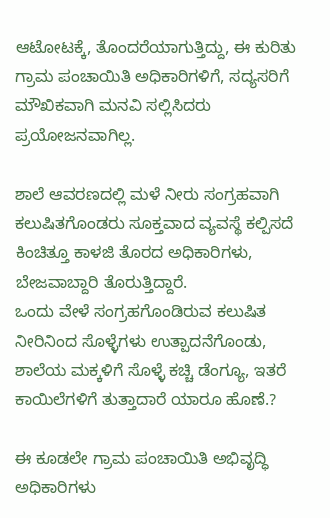ಆಟೋಟಕ್ಕೆ, ತೊಂದರೆಯಾಗುತ್ತಿದ್ದು, ಈ ಕುರಿತು ಗ್ರಾಮ ಪಂಚಾಯಿತಿ ಅಧಿಕಾರಿಗಳಿಗೆ, ಸದ್ಯಸರಿಗೆ ಮೌಖಿಕವಾಗಿ ಮನವಿ ಸಲ್ಲಿಸಿದರು ಪ್ರಯೋಜನವಾಗಿಲ್ಲ.

ಶಾಲೆ ಆವರಣದಲ್ಲಿ ಮಳೆ ನೀರು ಸಂಗ್ರಹವಾಗಿ ಕಲುಷಿತಗೊಂಡರು ಸೂಕ್ತವಾದ ವ್ಯವಸ್ಥೆ ಕಲ್ಪಿಸದೆ ಕಿಂಚಿತ್ತೂ ಕಾಳಜಿ ತೊರದ ಅಧಿಕಾರಿಗಳು, ಬೇಜವಾಬ್ದಾರಿ ತೊರುತ್ತಿದ್ದಾರೆ.
ಒಂದು ವೇಳೆ ಸಂಗ್ರಹಗೊಂಡಿರುವ ಕಲುಷಿತ ನೀರಿನಿಂದ ಸೊಳ್ಳೆಗಳು ಉತ್ಪಾದನೆಗೊಂಡು, ಶಾಲೆಯ ಮಕ್ಕಳಿಗೆ ಸೊಳ್ಳೆ ಕಚ್ಚಿ ಡೆಂಗ್ಯೂ, ಇತರೆ ಕಾಯಿಲೆಗಳಿಗೆ ತುತ್ತಾದಾರೆ ಯಾರೂ ಹೊಣೆ.?

ಈ ಕೂಡಲೇ ಗ್ರಾಮ ಪಂಚಾಯಿತಿ ಅಭಿವೃದ್ಧಿ ಅಧಿಕಾರಿಗಳು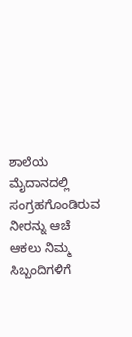ಶಾಲೆಯ ಮೈದಾನದಲ್ಲಿ ಸಂಗ್ರಹಗೊಂಡಿರುವ ನೀರನ್ನು ಆಚೆ ಆಕಲು ನಿಮ್ಮ ಸಿಬ್ಬಂದಿಗಳಿಗೆ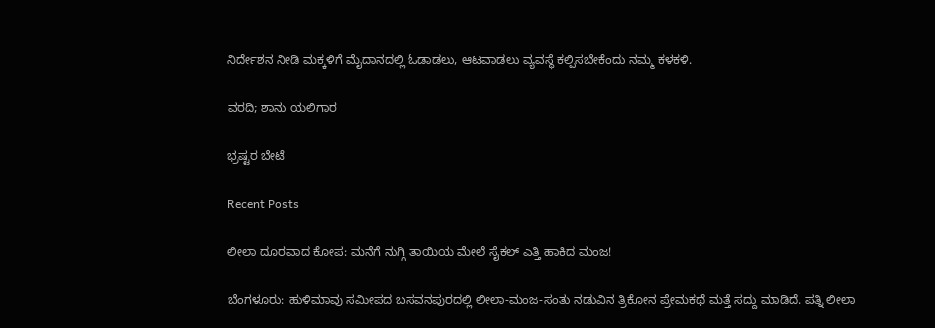ನಿರ್ದೇಶನ ನೀಡಿ ಮಕ್ಕಳಿಗೆ ಮೈದಾನದಲ್ಲಿ ಓಡಾಡಲು, ಆಟವಾಡಲು ವ್ಯವಸ್ಥೆ ಕಲ್ಪಿಸಬೇಕೆಂದು ನಮ್ಮ ಕಳಕಳಿ.

ವರದಿ; ಶಾನು ಯಲಿಗಾರ

ಭ್ರಷ್ಟರ ಬೇಟೆ

Recent Posts

ಲೀಲಾ ದೂರವಾದ ಕೋಪ: ಮನೆಗೆ ನುಗ್ಗಿ ತಾಯಿಯ ಮೇಲೆ ಸೈಕಲ್ ಎತ್ತಿ ಹಾಕಿದ ಮಂಜ!

ಬೆಂಗಳೂರು: ಹುಳಿಮಾವು ಸಮೀಪದ ಬಸವನಪುರದಲ್ಲಿ ಲೀಲಾ-ಮಂಜ-ಸಂತು ನಡುವಿನ ತ್ರಿಕೋನ ಪ್ರೇಮಕಥೆ ಮತ್ತೆ ಸದ್ದು ಮಾಡಿದೆ. ಪತ್ನಿ ಲೀಲಾ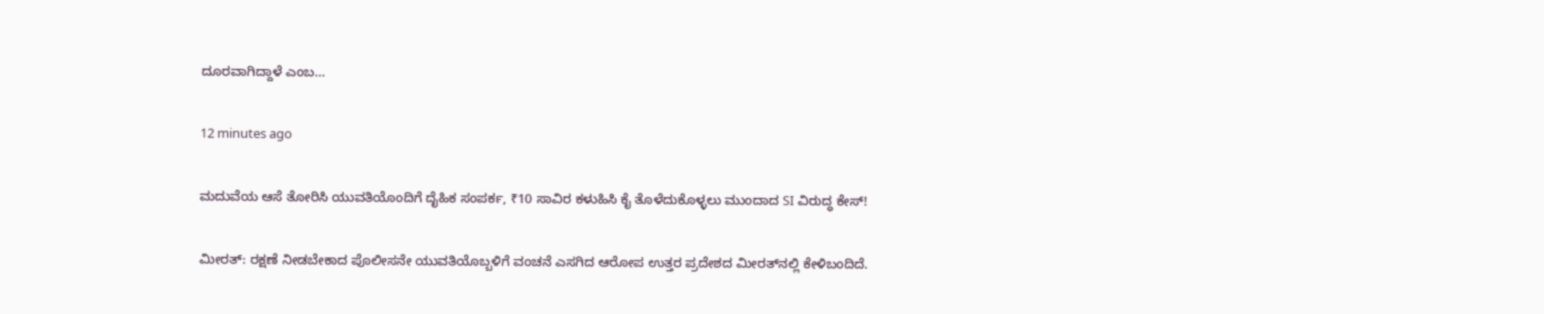ದೂರವಾಗಿದ್ದಾಳೆ ಎಂಬ…

12 minutes ago

ಮದುವೆಯ ಆಸೆ ತೋರಿಸಿ ಯುವತಿಯೊಂದಿಗೆ ದೈಹಿಕ ಸಂಪರ್ಕ, ₹10 ಸಾವಿರ ಕಳುಹಿಸಿ ಕೈ ತೊಳೆದುಕೊಳ್ಳಲು ಮುಂದಾದ SI ವಿರುದ್ಧ ಕೇಸ್!

ಮೀರತ್: ರಕ್ಷಣೆ ನೀಡಬೇಕಾದ ಪೊಲೀಸನೇ ಯುವತಿಯೊಬ್ಬಳಿಗೆ ವಂಚನೆ ಎಸಗಿದ ಆರೋಪ ಉತ್ತರ ಪ್ರದೇಶದ ಮೀರತ್‌ನಲ್ಲಿ ಕೇಳಿಬಂದಿದೆ.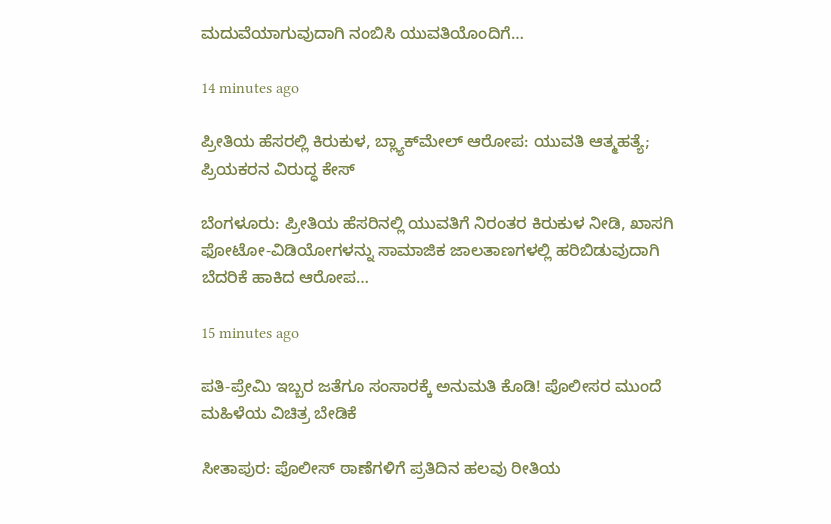ಮದುವೆಯಾಗುವುದಾಗಿ ನಂಬಿಸಿ ಯುವತಿಯೊಂದಿಗೆ…

14 minutes ago

ಪ್ರೀತಿಯ ಹೆಸರಲ್ಲಿ ಕಿರುಕುಳ, ಬ್ಲ್ಯಾಕ್‌ಮೇಲ್ ಆರೋಪ: ಯುವತಿ ಆತ್ಮಹತ್ಯೆ; ಪ್ರಿಯಕರನ ವಿರುದ್ಧ ಕೇಸ್

ಬೆಂಗಳೂರು: ಪ್ರೀತಿಯ ಹೆಸರಿನಲ್ಲಿ ಯುವತಿಗೆ ನಿರಂತರ ಕಿರುಕುಳ ನೀಡಿ, ಖಾಸಗಿ ಫೋಟೋ-ವಿಡಿಯೋಗಳನ್ನು ಸಾಮಾಜಿಕ ಜಾಲತಾಣಗಳಲ್ಲಿ ಹರಿಬಿಡುವುದಾಗಿ ಬೆದರಿಕೆ ಹಾಕಿದ ಆರೋಪ…

15 minutes ago

ಪತಿ-ಪ್ರೇಮಿ ಇಬ್ಬರ ಜತೆಗೂ ಸಂಸಾರಕ್ಕೆ ಅನುಮತಿ ಕೊಡಿ! ಪೊಲೀಸರ ಮುಂದೆ ಮಹಿಳೆಯ ವಿಚಿತ್ರ ಬೇಡಿಕೆ

ಸೀತಾಪುರ: ಪೊಲೀಸ್ ಠಾಣೆಗಳಿಗೆ ಪ್ರತಿದಿನ ಹಲವು ರೀತಿಯ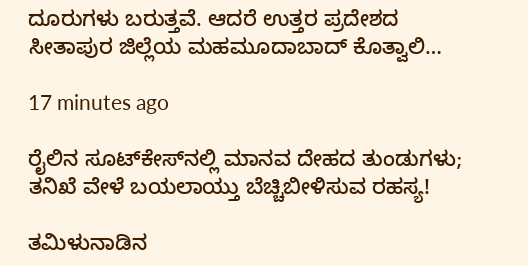ದೂರುಗಳು ಬರುತ್ತವೆ. ಆದರೆ ಉತ್ತರ ಪ್ರದೇಶದ ಸೀತಾಪುರ ಜಿಲ್ಲೆಯ ಮಹಮೂದಾಬಾದ್ ಕೊತ್ವಾಲಿ…

17 minutes ago

ರೈಲಿನ ಸೂಟ್‌ಕೇಸ್‌ನಲ್ಲಿ ಮಾನವ ದೇಹದ ತುಂಡುಗಳು; ತನಿಖೆ ವೇಳೆ ಬಯಲಾಯ್ತು ಬೆಚ್ಚಿಬೀಳಿಸುವ ರಹಸ್ಯ!

ತಮಿಳುನಾಡಿನ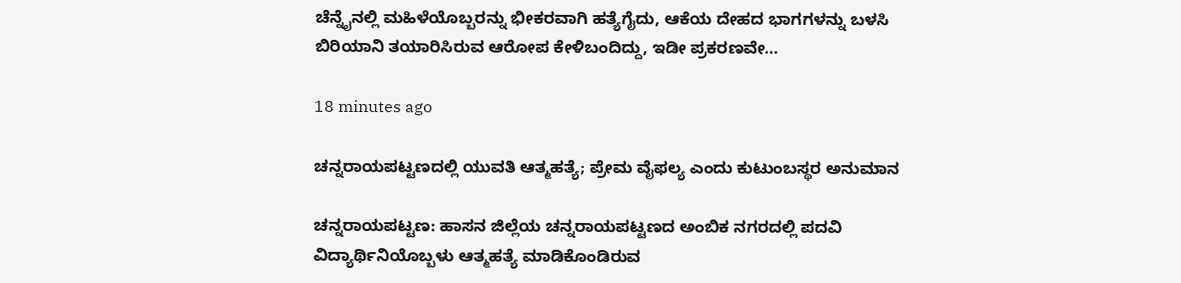ಚೆನ್ನೈನಲ್ಲಿ ಮಹಿಳೆಯೊಬ್ಬರನ್ನು ಭೀಕರವಾಗಿ ಹತ್ಯೆಗೈದು, ಆಕೆಯ ದೇಹದ ಭಾಗಗಳನ್ನು ಬಳಸಿ ಬಿರಿಯಾನಿ ತಯಾರಿಸಿರುವ ಆರೋಪ ಕೇಳಿಬಂದಿದ್ದು, ಇಡೀ ಪ್ರಕರಣವೇ…

18 minutes ago

ಚನ್ನರಾಯಪಟ್ಟಣದಲ್ಲಿ ಯುವತಿ ಆತ್ಮಹತ್ಯೆ; ಪ್ರೇಮ ವೈಫಲ್ಯ ಎಂದು ಕುಟುಂಬಸ್ಥರ ಅನುಮಾನ

ಚನ್ನರಾಯಪಟ್ಟಣ: ಹಾಸನ ಜಿಲ್ಲೆಯ ಚನ್ನರಾಯಪಟ್ಟಣದ ಅಂಬಿಕ ನಗರದಲ್ಲಿ ಪದವಿ ವಿದ್ಯಾರ್ಥಿನಿಯೊಬ್ಬಳು ಆತ್ಮಹತ್ಯೆ ಮಾಡಿಕೊಂಡಿರುವ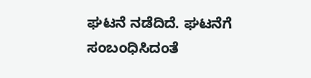ಘಟನೆ ನಡೆದಿದೆ. ಘಟನೆಗೆ ಸಂಬಂಧಿಸಿದಂತೆ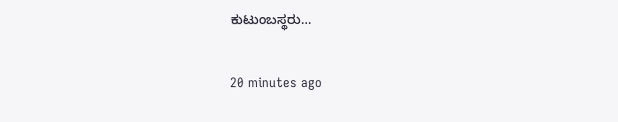ಕುಟುಂಬಸ್ಥರು…

20 minutes ago